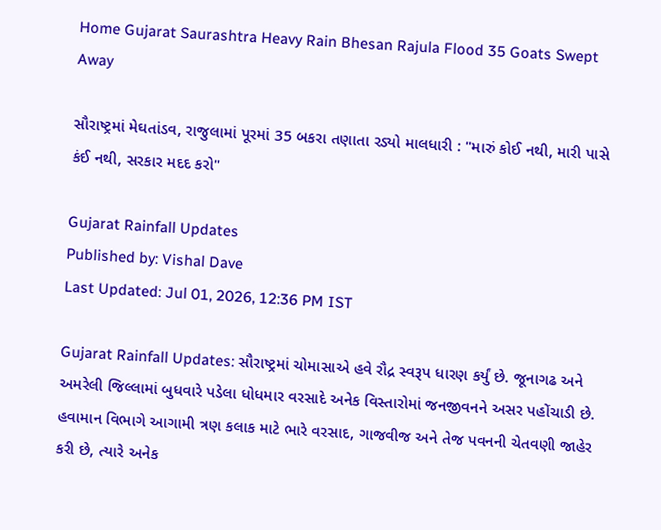Home Gujarat Saurashtra Heavy Rain Bhesan Rajula Flood 35 Goats Swept Away

સૌરાષ્ટ્રમાં મેઘતાંડવ, રાજુલામાં પૂરમાં 35 બકરા તણાતા રડ્યો માલધારી : "મારું કોઈ નથી, મારી પાસે કંઈ નથી, સરકાર મદદ કરો"

Gujarat Rainfall Updates
Published by: Vishal Dave
Last Updated: Jul 01, 2026, 12:36 PM IST

Gujarat Rainfall Updates: સૌરાષ્ટ્રમાં ચોમાસાએ હવે રૌદ્ર સ્વરૂપ ધારણ કર્યું છે. જૂનાગઢ અને અમરેલી જિલ્લામાં બુધવારે પડેલા ધોધમાર વરસાદે અનેક વિસ્તારોમાં જનજીવનને અસર પહોંચાડી છે. હવામાન વિભાગે આગામી ત્રણ કલાક માટે ભારે વરસાદ, ગાજવીજ અને તેજ પવનની ચેતવણી જાહેર કરી છે, ત્યારે અનેક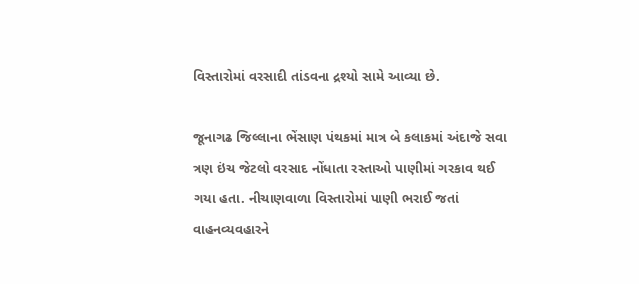વિસ્તારોમાં વરસાદી તાંડવના દ્રશ્યો સામે આવ્યા છે.

જૂનાગઢ જિલ્લાના ભેંસાણ પંથકમાં માત્ર બે કલાકમાં અંદાજે સવા ત્રણ ઇંચ જેટલો વરસાદ નોંધાતા રસ્તાઓ પાણીમાં ગરકાવ થઈ ગયા હતા. નીચાણવાળા વિસ્તારોમાં પાણી ભરાઈ જતાં વાહનવ્યવહારને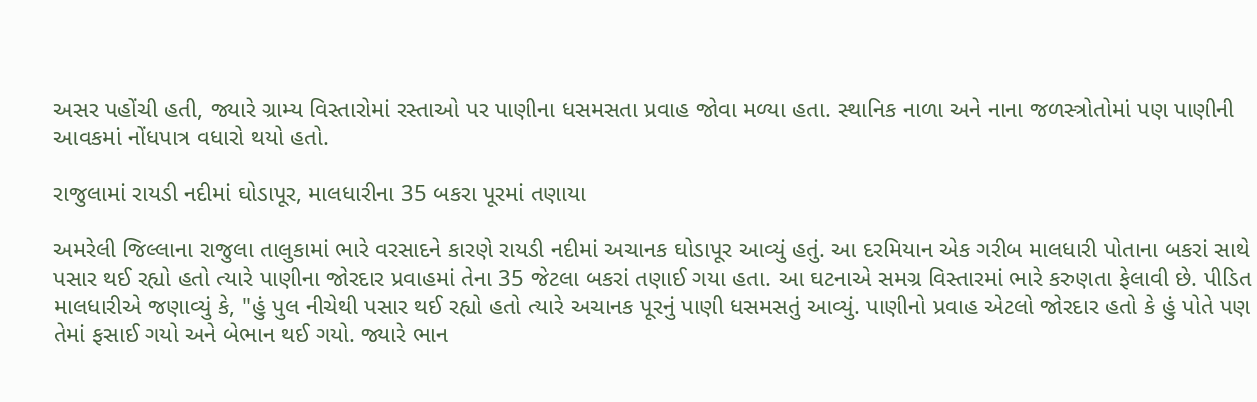અસર પહોંચી હતી, જ્યારે ગ્રામ્ય વિસ્તારોમાં રસ્તાઓ પર પાણીના ધસમસતા પ્રવાહ જોવા મળ્યા હતા. સ્થાનિક નાળા અને નાના જળસ્ત્રોતોમાં પણ પાણીની આવકમાં નોંધપાત્ર વધારો થયો હતો.

રાજુલામાં રાયડી નદીમાં ઘોડાપૂર, માલધારીના 35 બકરા પૂરમાં તણાયા

અમરેલી જિલ્લાના રાજુલા તાલુકામાં ભારે વરસાદને કારણે રાયડી નદીમાં અચાનક ઘોડાપૂર આવ્યું હતું. આ દરમિયાન એક ગરીબ માલધારી પોતાના બકરાં સાથે પસાર થઈ રહ્યો હતો ત્યારે પાણીના જોરદાર પ્રવાહમાં તેના 35 જેટલા બકરાં તણાઈ ગયા હતા. આ ઘટનાએ સમગ્ર વિસ્તારમાં ભારે કરુણતા ફેલાવી છે. પીડિત માલધારીએ જણાવ્યું કે, "હું પુલ નીચેથી પસાર થઈ રહ્યો હતો ત્યારે અચાનક પૂરનું પાણી ધસમસતું આવ્યું. પાણીનો પ્રવાહ એટલો જોરદાર હતો કે હું પોતે પણ તેમાં ફસાઈ ગયો અને બેભાન થઈ ગયો. જ્યારે ભાન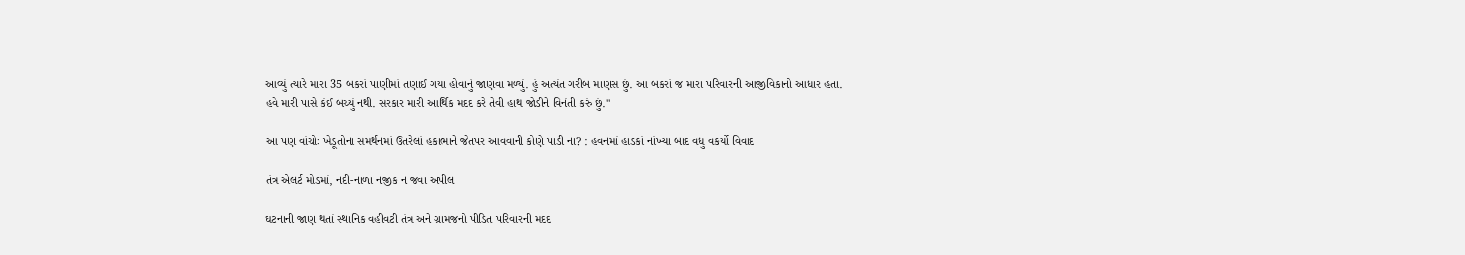આવ્યું ત્યારે મારા 35 બકરાં પાણીમાં તણાઈ ગયા હોવાનું જાણવા મળ્યું. હું અત્યંત ગરીબ માણસ છું. આ બકરાં જ મારા પરિવારની આજીવિકાનો આધાર હતા. હવે મારી પાસે કંઈ બચ્યું નથી. સરકાર મારી આર્થિક મદદ કરે તેવી હાથ જોડીને વિનંતી કરું છું."

આ પણ વાંચોઃ ખેડૂતોના સમર્થનમાં ઉતરેલાં હકાભાને જેતપર આવવાની કોણે પાડી ના? : હવનમાં હાડકાં નાંખ્યા બાદ વધુ વકર્યો વિવાદ

તંત્ર એલર્ટ મોડમાં, નદી-નાળા નજીક ન જવા અપીલ

ઘટનાની જાણ થતાં સ્થાનિક વહીવટી તંત્ર અને ગ્રામજનો પીડિત પરિવારની મદદ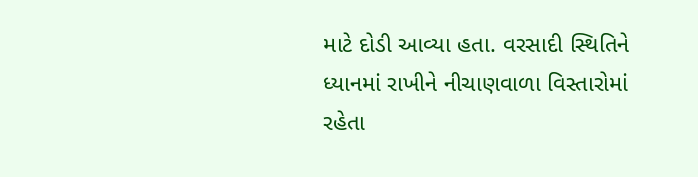માટે દોડી આવ્યા હતા. વરસાદી સ્થિતિને ધ્યાનમાં રાખીને નીચાણવાળા વિસ્તારોમાં રહેતા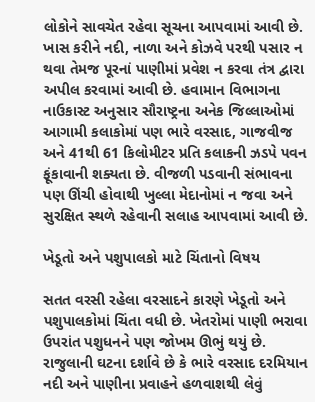લોકોને સાવચેત રહેવા સૂચના આપવામાં આવી છે. ખાસ કરીને નદી, નાળા અને કોઝવે પરથી પસાર ન થવા તેમજ પૂરનાં પાણીમાં પ્રવેશ ન કરવા તંત્ર દ્વારા અપીલ કરવામાં આવી છે. હવામાન વિભાગના નાઉકાસ્ટ અનુસાર સૌરાષ્ટ્રના અનેક જિલ્લાઓમાં આગામી કલાકોમાં પણ ભારે વરસાદ, ગાજવીજ અને 41થી 61 કિલોમીટર પ્રતિ કલાકની ઝડપે પવન ફૂંકાવાની શક્યતા છે. વીજળી પડવાની સંભાવના પણ ઊંચી હોવાથી ખુલ્લા મેદાનોમાં ન જવા અને સુરક્ષિત સ્થળે રહેવાની સલાહ આપવામાં આવી છે.

ખેડૂતો અને પશુપાલકો માટે ચિંતાનો વિષય

સતત વરસી રહેલા વરસાદને કારણે ખેડૂતો અને પશુપાલકોમાં ચિંતા વધી છે. ખેતરોમાં પાણી ભરાવા ઉપરાંત પશુધનને પણ જોખમ ઊભું થયું છે. રાજુલાની ઘટના દર્શાવે છે કે ભારે વરસાદ દરમિયાન નદી અને પાણીના પ્રવાહને હળવાશથી લેવું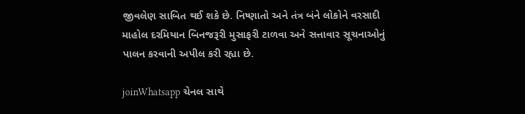જીવલેણ સાબિત થઈ શકે છે. નિષ્ણાતો અને તંત્ર બંને લોકોને વરસાદી માહોલ દરમિયાન બિનજરૂરી મુસાફરી ટાળવા અને સત્તાવાર સૂચનાઓનું પાલન કરવાની અપીલ કરી રહ્યા છે.

joinWhatsapp ચેનલ સાથે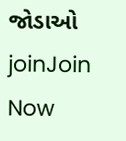જોડાઓ
joinJoin Now